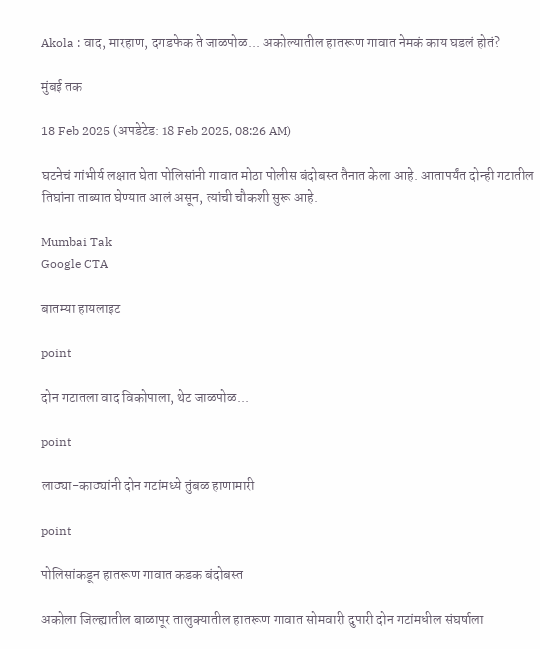Akola : वाद, मारहाण, दगडफेक ते जाळपोळ... अकोल्यातील हातरूण गावात नेमकं काय घडलं होतं?

मुंबई तक

18 Feb 2025 (अपडेटेड: 18 Feb 2025, 08:26 AM)

घटनेचं गांभीर्य लक्षात घेता पोलिसांनी गावात मोठा पोलीस बंदोबस्त तैनात केला आहे. आतापर्यंत दोन्ही गटातील तिघांना ताब्यात घेण्यात आलं असून, त्यांची चौकशी सुरू आहे.

Mumbai Tak
Google CTA

बातम्या हायलाइट

point

दोन गटातला वाद विकोपाला, थेट जाळपोळ...

point

लाठ्या-काठ्यांनी दोन गटांमध्ये तुंबळ हाणामारी

point

पोलिसांकडून हातरूण गावात कडक बंदोबस्त

अकोला जिल्ह्यातील बाळापूर तालुक्यातील हातरूण गावात सोमवारी दुपारी दोन गटांमधील संघर्षाला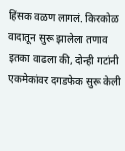हिंसक वळण लागलं. किरकोळ वादातून सुरू झालेला तणाव इतका वाढला की, दोन्ही गटांनी एकमेकांवर दगडफेक सुरू केली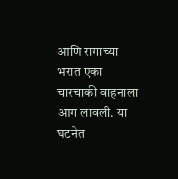आणि रागाच्या भरात एका चारचाकी वाहनाला आग लावली. या घटनेत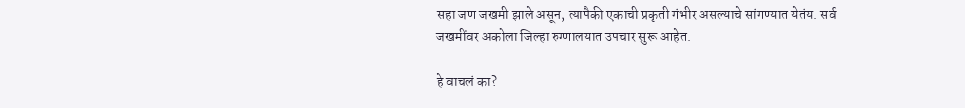सहा जण जखमी झाले असून, त्यापैकी एकाची प्रकृती गंभीर असल्याचे सांगण्यात येतंय. सर्व जखमींवर अकोला जिल्हा रुग्णालयात उपचार सुरू आहेत.

हे वाचलं का?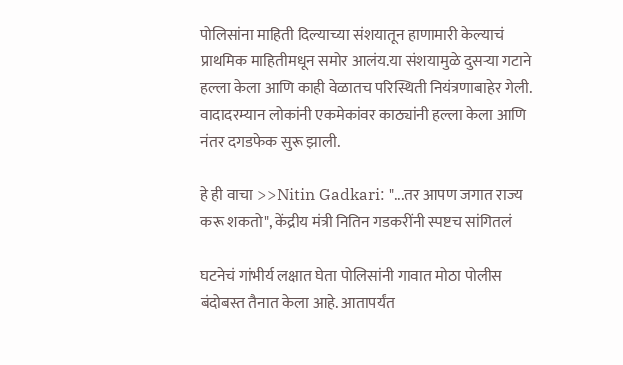पोलिसांना माहिती दिल्याच्या संशयातून हाणामारी केल्याचं प्राथमिक माहितीमधून समोर आलंय.या संशयामुळे दुसऱ्या गटाने हल्ला केला आणि काही वेळातच परिस्थिती नियंत्रणाबाहेर गेली. वादादरम्यान लोकांनी एकमेकांवर काठ्यांनी हल्ला केला आणि नंतर दगडफेक सुरू झाली.

हे ही वाचा >>Nitin Gadkari: "...तर आपण जगात राज्य करू शकतो", केंद्रीय मंत्री नितिन गडकरींनी स्पष्टच सांगितलं

घटनेचं गांभीर्य लक्षात घेता पोलिसांनी गावात मोठा पोलीस बंदोबस्त तैनात केला आहे. आतापर्यंत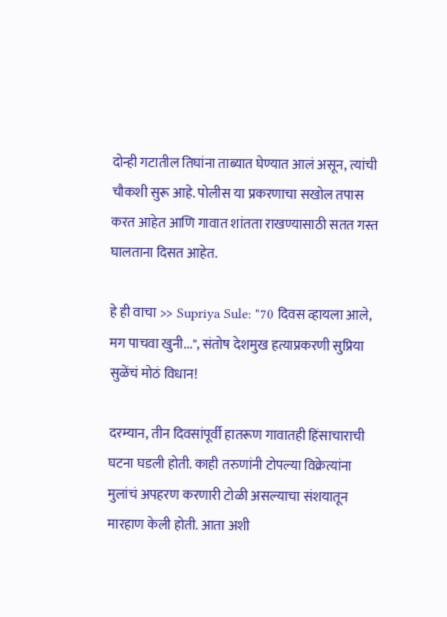दोन्ही गटातील तिघांना ताब्यात घेण्यात आलं असून, त्यांची चौकशी सुरू आहे. पोलीस या प्रकरणाचा सखोल तपास करत आहेत आणि गावात शांतता राखण्यासाठी सतत गस्त घालताना दिसत आहेत.

हे ही वाचा >> Supriya Sule: "70 दिवस व्हायला आले, मग पाचवा खुनी...", संतोष देशमुख हत्याप्रकरणी सुप्रिया सुळेंचं मोठं विधान!

दरम्यान, तीन दिवसांपूर्वी हातरूण गावातही हिंसाचाराची घटना घडली होती. काही तरुणांनी टोपल्या विक्रेत्यांना मुलांचं अपहरण करणारी टोळी असल्याचा संशयातून मारहाण केली होती. आता अशी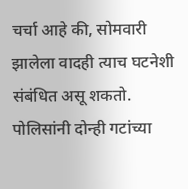चर्चा आहे की, सोमवारी झालेला वादही त्याच घटनेशी संबंधित असू शकतो. पोलिसांनी दोन्ही गटांच्या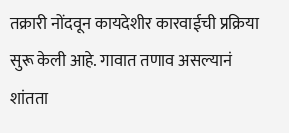तक्रारी नोंदवून कायदेशीर कारवाईची प्रक्रिया सुरू केली आहे. गावात तणाव असल्यानं शांतता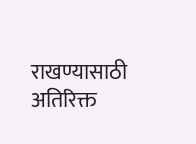राखण्यासाठी अतिरिक्त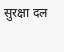सुरक्षा दल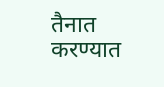तैनात करण्यात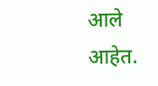आले आहेत.